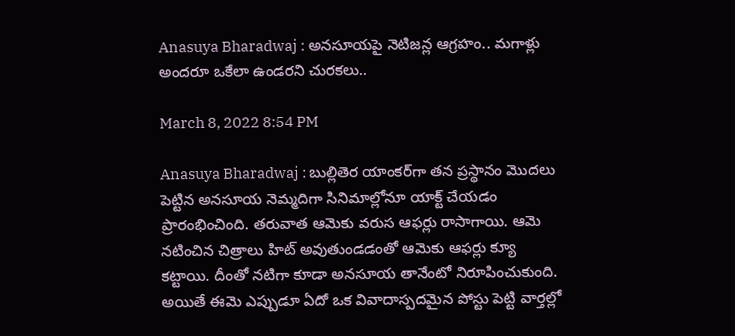Anasuya Bharadwaj : అన‌సూయ‌పై నెటిజ‌న్ల ఆగ్ర‌హం.. మ‌గాళ్లు అంద‌రూ ఒకేలా ఉండ‌ర‌ని చుర‌క‌లు..

March 8, 2022 8:54 PM

Anasuya Bharadwaj : బుల్లితెర యాంక‌ర్‌గా త‌న ప్ర‌స్థానం మొద‌లు పెట్టిన అన‌సూయ నెమ్మ‌దిగా సినిమాల్లోనూ యాక్ట్ చేయ‌డం ప్రారంభించింది. త‌రువాత ఆమెకు వ‌రుస ఆఫ‌ర్లు రాసాగాయి. ఆమె న‌టించిన చిత్రాలు హిట్ అవుతుండ‌డంతో ఆమెకు ఆఫ‌ర్లు క్యూ క‌ట్టాయి. దీంతో న‌టిగా కూడా అన‌సూయ తానేంటో నిరూపించుకుంది. అయితే ఈమె ఎప్పుడూ ఏదో ఒక వివాదాస్ప‌ద‌మైన పోస్టు పెట్టి వార్త‌ల్లో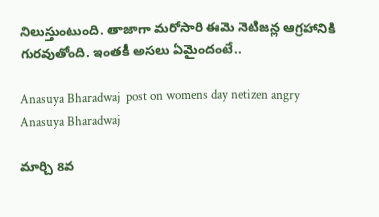నిలుస్తుంటుంది. తాజాగా మ‌రోసారి ఈమె నెటిజన్ల ఆగ్ర‌హానికి గుర‌వుతోంది. ఇంత‌కీ అస‌లు ఏమైందంటే..

Anasuya Bharadwaj  post on womens day netizen angry
Anasuya Bharadwaj

మార్చి 8వ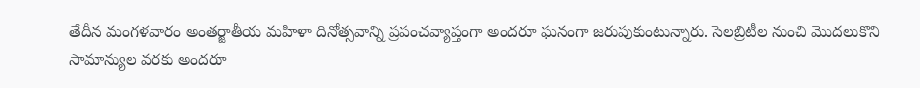తేదీన మంగ‌ళ‌వారం అంత‌ర్జాతీయ మ‌హిళా దినోత్స‌వాన్ని ప్ర‌పంచ‌వ్యాప్తంగా అంద‌రూ ఘ‌నంగా జ‌రుపుకుంటున్నారు. సెల‌బ్రిటీల నుంచి మొద‌లుకొని సామాన్యుల వ‌ర‌కు అంద‌రూ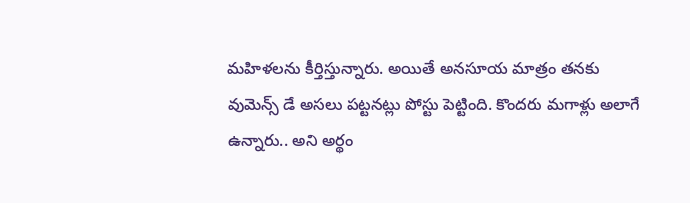మ‌హిళ‌ల‌ను కీర్తిస్తున్నారు. అయితే అన‌సూయ మాత్రం త‌న‌కు వుమెన్స్ డే అస‌లు ప‌ట్ట‌న‌ట్లు పోస్టు పెట్టింది. కొంద‌రు మ‌గాళ్లు అలాగే ఉన్నారు.. అని అర్థం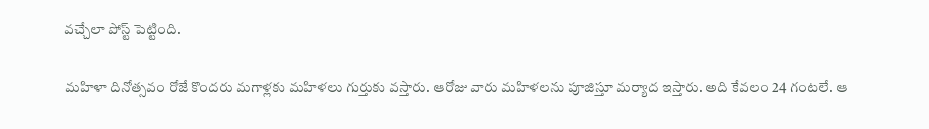వ‌చ్చేలా పోస్ట్ పెట్టింది.

మ‌హిళా దినోత్స‌వం రోజే కొంద‌రు మ‌గాళ్లకు మ‌హిళ‌లు గుర్తుకు వ‌స్తారు. ఆరోజు వారు మ‌హిళ‌ల‌ను పూజిస్తూ మ‌ర్యాద ఇస్తారు. అది కేవ‌లం 24 గంట‌లే. ఆ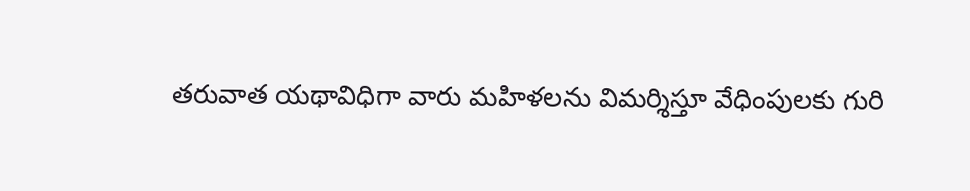త‌రువాత య‌థావిధిగా వారు మ‌హిళ‌ల‌ను విమ‌ర్శిస్తూ వేధింపుల‌కు గురి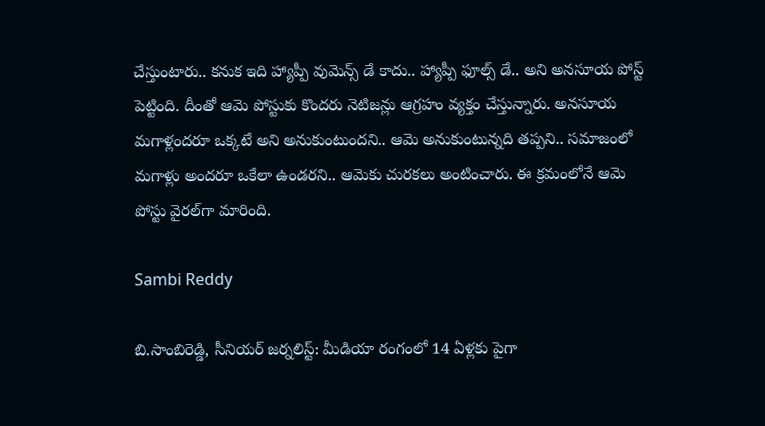చేస్తుంటారు.. క‌నుక ఇది హ్యాప్పీ వుమెన్స్ డే కాదు.. హ్యాప్పీ ఫూల్స్ డే.. అని అన‌సూయ పోస్ట్ పెట్టింది. దీంతో ఆమె పోస్టుకు కొంద‌రు నెటిజన్లు ఆగ్ర‌హం వ్య‌క్తం చేస్తున్నారు. అన‌సూయ మ‌గాళ్లంద‌రూ ఒక్క‌టే అని అనుకుంటుంద‌ని.. ఆమె అనుకుంటున్న‌ది త‌ప్ప‌ని.. స‌మాజంలో మ‌గాళ్లు అంద‌రూ ఒకేలా ఉండ‌ర‌ని.. ఆమెకు చుర‌క‌లు అంటించారు. ఈ క్ర‌మంలోనే ఆమె పోస్టు వైర‌ల్‌గా మారింది.

Sambi Reddy

బి.సాంబిరెడ్డి, సీనియర్ జర్నలిస్ట్: మీడియా రంగంలో 14 ఏళ్లకు పైగా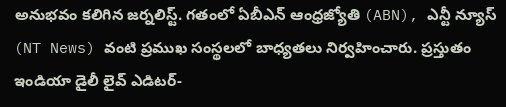అనుభవం కలిగిన జర్నలిస్ట్. గతంలో ఏబీఎన్ ఆంధ్ర‌జ్యోతి (ABN), ఎన్టీ న్యూస్ (NT News) వంటి ప్రముఖ సంస్థలలో బాధ్యతలు నిర్వహించారు. ప్రస్తుతం ఇండియా డైలీ లైవ్ ఎడిటర్-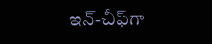ఇన్-చీఫ్‌గా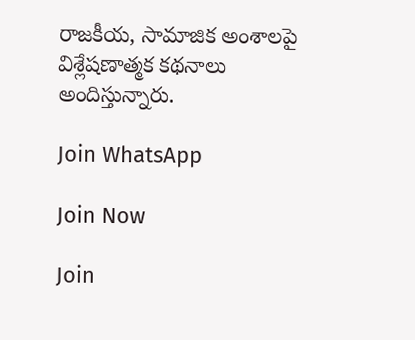రాజకీయ, సామాజిక అంశాలపై విశ్లేషణాత్మక కథనాలు అందిస్తున్నారు.

Join WhatsApp

Join Now

Join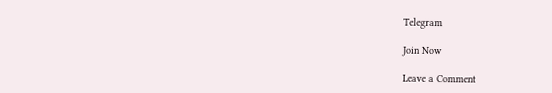Telegram

Join Now

Leave a Comment